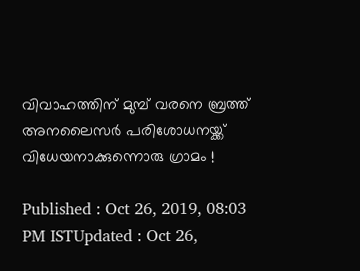വിവാഹത്തിന് മുമ്പ് വരനെ ബ്രത്ത് അനലൈസർ പരിശോധനയ്ക്ക് വിധേയനാക്കുന്നൊരു ഗ്രാമം !

Published : Oct 26, 2019, 08:03 PM ISTUpdated : Oct 26,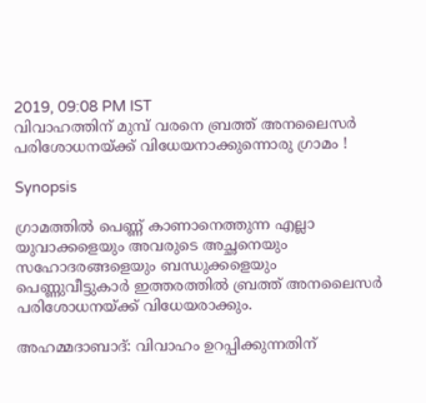2019, 09:08 PM IST
വിവാഹത്തിന് മുമ്പ് വരനെ ബ്രത്ത് അനലൈസർ പരിശോധനയ്ക്ക് വിധേയനാക്കുന്നൊരു ഗ്രാമം !

Synopsis

ഗ്രാമത്തിൽ പെണ്ണ് കാണാനെത്തുന്ന എല്ലാ യുവാക്കളെയും അവരുടെ അച്ഛനെയും സഹോദരങ്ങളെയും ബന്ധുക്കളെയും പെണ്ണുവീട്ടുകാർ ഇത്തരത്തിൽ ബ്രത്ത് അനലൈസർ പരിശോധനയ്ക്ക് വിധേയരാക്കും.

അഹമ്മദാബാദ്: വിവാഹം ഉറപ്പിക്കുന്നതിന്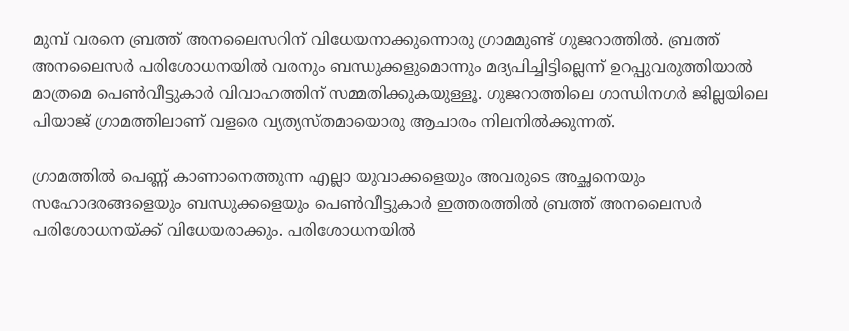മുമ്പ് വരനെ ബ്രത്ത് അനലൈസറിന് വിധേയനാക്കുന്നൊരു ഗ്രാമമുണ്ട് ഗുജറാത്തിൽ. ബ്രത്ത് അനലൈസർ പരിശോധനയിൽ വരനും ബന്ധുക്കളുമൊന്നും മദ്യപിച്ചിട്ടില്ലെന്ന് ഉറപ്പുവരുത്തിയാൽ മാത്രമെ പെൺവീട്ടുകാർ വിവാഹത്തിന് സമ്മതിക്കുകയുള്ളൂ. ഗുജറാത്തിലെ ഗാന്ധിനഗർ ജില്ലയിലെ പിയാജ് ഗ്രാമത്തിലാണ് വളരെ വ്യത്യസ്തമായൊരു ആചാരം നിലനിൽക്കുന്നത്.

ഗ്രാമത്തിൽ പെണ്ണ് കാണാനെത്തുന്ന എല്ലാ യുവാക്കളെയും അവരുടെ അച്ഛനെയും സഹോദരങ്ങളെയും ബന്ധുക്കളെയും പെൺവീട്ടുകാർ ഇത്തരത്തിൽ ബ്രത്ത് അനലൈസർ പരിശോധനയ്ക്ക് വിധേയരാക്കും. പരിശോധനയിൽ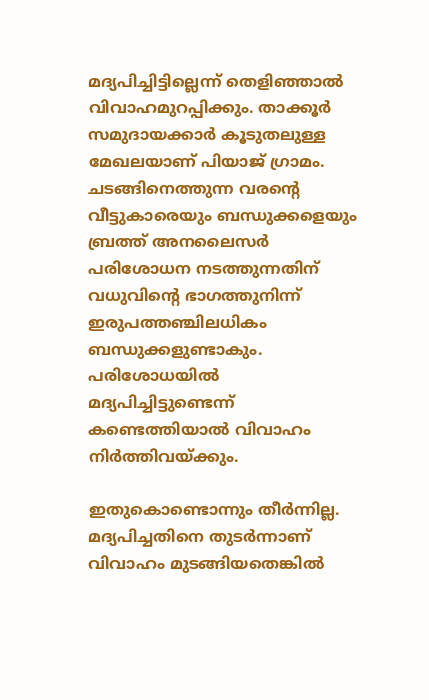മദ്യപിച്ചിട്ടില്ലെന്ന് തെളിഞ്ഞാൽ വിവാഹമുറപ്പിക്കും. താക്കൂർ സമുദായക്കാർ കൂടുതലുള്ള മേഖലയാണ് പിയാജ് ഗ്രാമം. ചടങ്ങിനെത്തുന്ന വരന്റെ വീട്ടുകാരെയും ബന്ധുക്കളെയും ബ്രത്ത് അനലൈസർ പരിശോധന നടത്തുന്നതിന് വധുവിന്റെ ഭാഗത്തുനിന്ന് ഇരുപത്തഞ്ചിലധികം ബന്ധുക്കളുണ്ടാകും. പരിശോധയിൽ മദ്യപിച്ചിട്ടുണ്ടെന്ന് കണ്ടെത്തിയാൽ വിവാഹം നിർത്തിവയ്ക്കും.

ഇതുകൊണ്ടൊന്നും തീർന്നില്ല. മദ്യപിച്ചതിനെ തുടർന്നാണ് വിവാഹം മുടങ്ങിയതെങ്കിൽ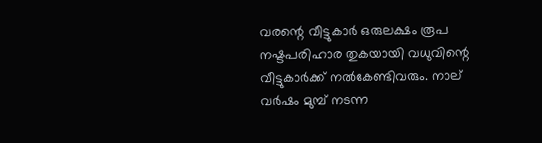വരന്റെ വീട്ടുകാർ ഒരുലക്ഷം രൂപ നഷ്ടപരിഹാര തുകയായി വധുവിന്റെ വീട്ടുകാർക്ക് നൽകേണ്ടിവരും. നാല് വർ‌ഷം മുമ്പ് നടന്ന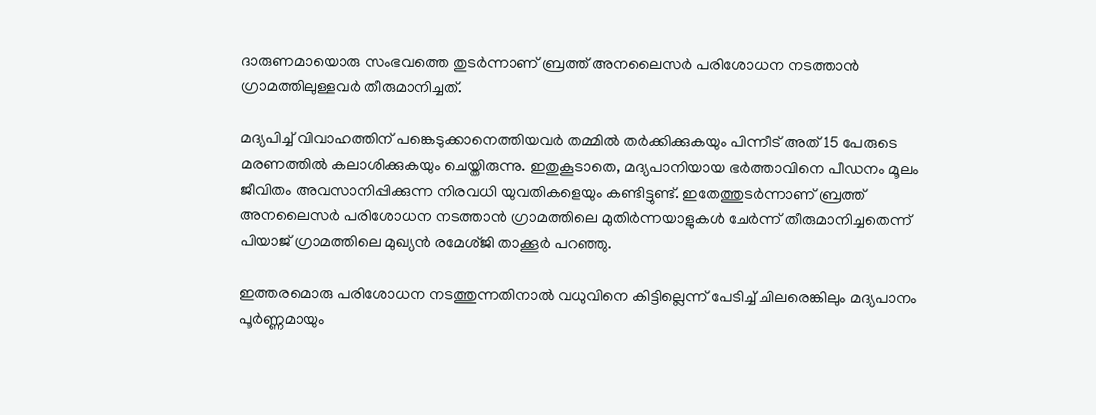ദാരുണമായൊരു സംഭവത്തെ തുടർന്നാണ് ബ്രത്ത് അനലൈസർ പരിശോധന നടത്താൻ ഗ്രാമത്തിലുള്ളവർ തീരുമാനിച്ചത്.

മദ്യപിച്ച് വിവാഹത്തിന് പങ്കെടുക്കാനെത്തിയവർ തമ്മിൽ തർക്കിക്കുകയും പിന്നീട് അത് 15 പേരുടെ മരണത്തിൽ കലാശിക്കുകയും ചെയ്തിരുന്നു. ഇതുകൂടാതെ, മദ്യപാനിയായ ഭർത്താവിനെ പീഡനം മൂലം ജീവിതം അവസാനിപ്പിക്കുന്ന നിരവധി യുവതികളെയും കണ്ടിട്ടുണ്ട്. ഇതേത്തുടർന്നാണ് ബ്രത്ത് അനലൈസർ പരിശോധന നടത്താൻ ഗ്രാമത്തിലെ മുതിർന്നയാളുകൾ ചേർന്ന് തീരുമാനിച്ചതെന്ന് പിയാജ് ഗ്രാമത്തിലെ മുഖ്യൻ രമേശ്ജി താക്കൂർ പറഞ്ഞു.

ഇത്തരമൊരു പരിശോധന നടത്തുന്നതിനാൽ വധുവിനെ കിട്ടില്ലെന്ന് പേടിച്ച് ചിലരെങ്കിലും മദ്യപാനം പൂർണ്ണമായും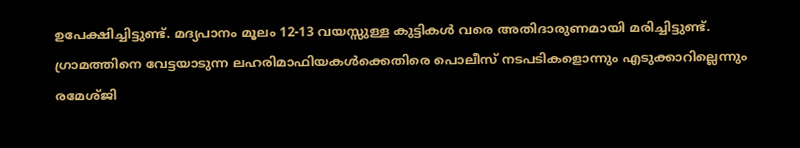ഉപേക്ഷിച്ചിട്ടുണ്ട്. മദ്യപാനം മൂലം 12-13 വയസ്സുള്ള കുട്ടികള്‍ വരെ അതിദാരുണമായി മരിച്ചിട്ടുണ്ട്. ഗ്രാമത്തിനെ വേട്ടയാടുന്ന ലഹരിമാഫിയകൾക്കെതിരെ പൊലീസ് നടപടികളൊന്നും എടുക്കാറില്ലെന്നും രമേശ്ജി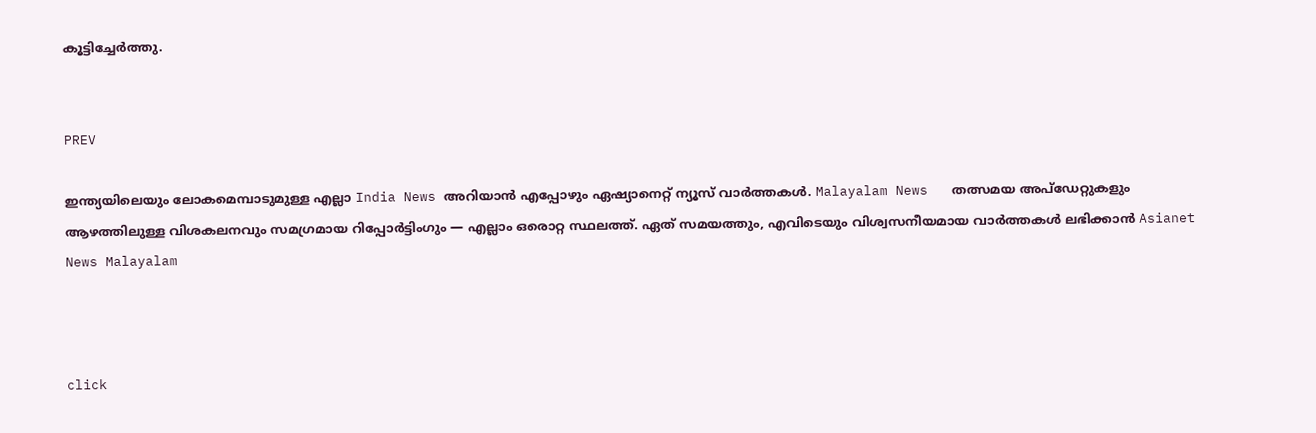കൂട്ടിച്ചേർത്തു.


PREV

ഇന്ത്യയിലെയും ലോകമെമ്പാടുമുള്ള എല്ലാ India News അറിയാൻ എപ്പോഴും ഏഷ്യാനെറ്റ് ന്യൂസ് വാർത്തകൾ. Malayalam News   തത്സമയ അപ്‌ഡേറ്റുകളും ആഴത്തിലുള്ള വിശകലനവും സമഗ്രമായ റിപ്പോർട്ടിംഗും — എല്ലാം ഒരൊറ്റ സ്ഥലത്ത്. ഏത് സമയത്തും, എവിടെയും വിശ്വസനീയമായ വാർത്തകൾ ലഭിക്കാൻ Asianet News Malayalam



click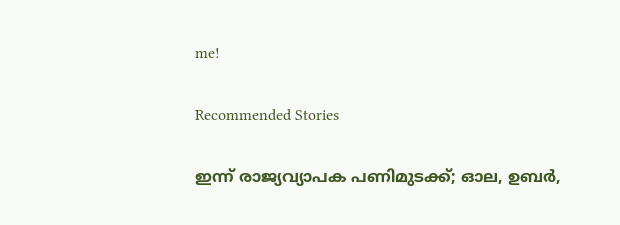me!

Recommended Stories

ഇന്ന് രാജ്യവ്യാപക പണിമുടക്ക്; ഓല, ഉബർ,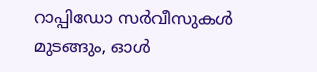റാപ്പിഡോ സർവീസുകൾ മുടങ്ങും, ഓൾ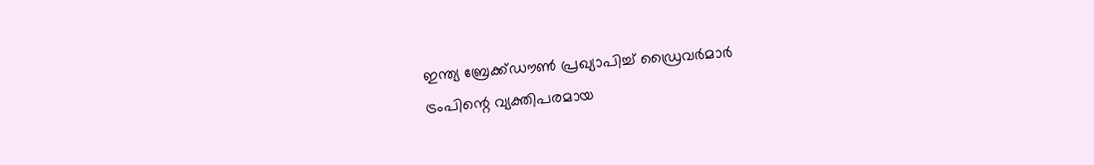ഇന്ത്യ ബ്രേക്ക്‌ഡൗൺ പ്രഖ്യാപിച്ച് ഡ്രൈവർമാർ
ട്രംപിന്റെ വ്യക്തിപരമായ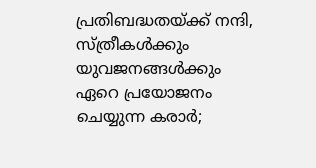പ്രതിബദ്ധതയ്ക്ക് നന്ദി, സ്ത്രീകൾക്കും യുവജനങ്ങൾക്കും ഏറെ പ്രയോജനം ചെയ്യുന്ന കരാർ;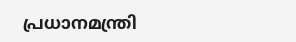പ്രധാനമന്ത്രി